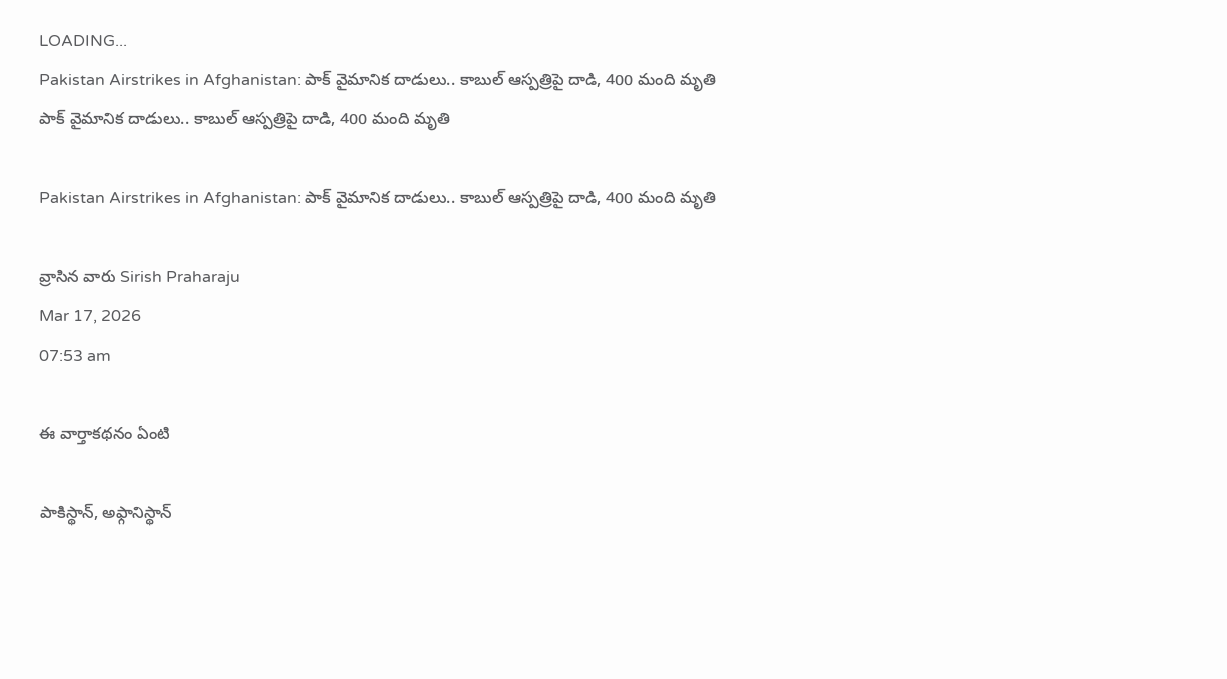LOADING...
Pakistan Airstrikes in Afghanistan: పాక్‌ వైమానిక దాడులు.. కాబుల్‌ ఆస్పత్రిపై దాడి, 400 మంది మృతి
పాక్‌ వైమానిక దాడులు.. కాబుల్‌ ఆస్పత్రిపై దాడి, 400 మంది మృతి

Pakistan Airstrikes in Afghanistan: పాక్‌ వైమానిక దాడులు.. కాబుల్‌ ఆస్పత్రిపై దాడి, 400 మంది మృతి

వ్రాసిన వారు Sirish Praharaju
Mar 17, 2026
07:53 am

ఈ వార్తాకథనం ఏంటి

పాకిస్థాన్‌, అఫ్గానిస్థాన్‌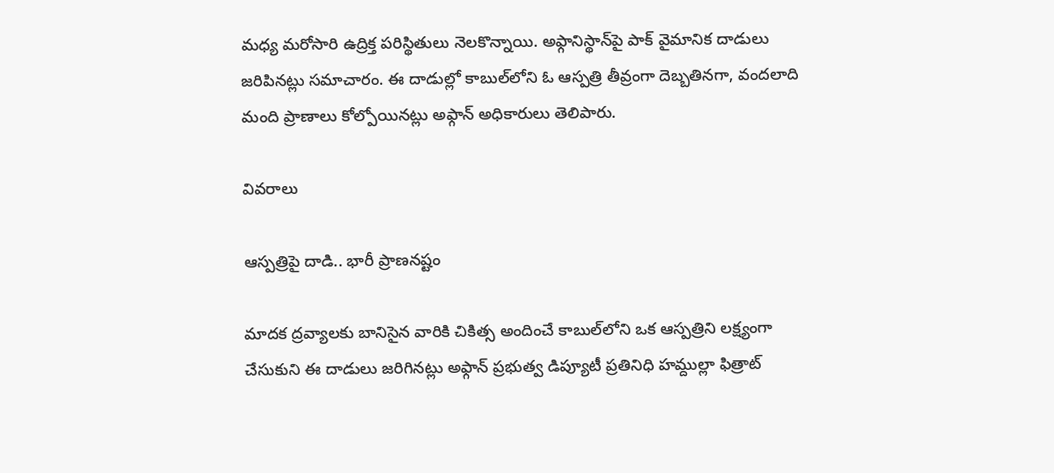మధ్య మరోసారి ఉద్రిక్త పరిస్థితులు నెలకొన్నాయి. అఫ్గానిస్థాన్‌పై పాక్‌ వైమానిక దాడులు జరిపినట్లు సమాచారం. ఈ దాడుల్లో కాబుల్‌లోని ఓ ఆస్పత్రి తీవ్రంగా దెబ్బతినగా, వందలాది మంది ప్రాణాలు కోల్పోయినట్లు అఫ్గాన్‌ అధికారులు తెలిపారు.

వివరాలు

ఆస్పత్రిపై దాడి.. భారీ ప్రాణనష్టం

మాదక ద్రవ్యాలకు బానిసైన వారికి చికిత్స అందించే కాబుల్‌లోని ఒక ఆస్పత్రిని లక్ష్యంగా చేసుకుని ఈ దాడులు జరిగినట్లు అఫ్గాన్‌ ప్రభుత్వ డిప్యూటీ ప్రతినిధి హమ్దుల్లా ఫిత్రాట్‌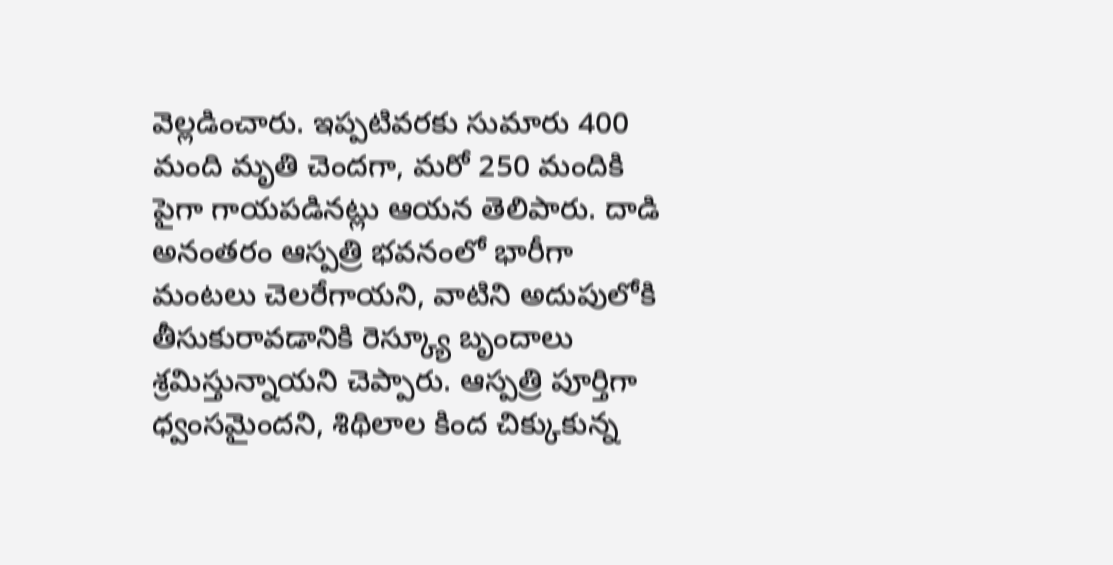వెల్లడించారు. ఇప్పటివరకు సుమారు 400 మంది మృతి చెందగా, మరో 250 మందికి పైగా గాయపడినట్లు ఆయన తెలిపారు. దాడి అనంతరం ఆస్పత్రి భవనంలో భారీగా మంటలు చెలరేగాయని, వాటిని అదుపులోకి తీసుకురావడానికి రెస్క్యూ బృందాలు శ్రమిస్తున్నాయని చెప్పారు. ఆస్పత్రి పూర్తిగా ధ్వంసమైందని, శిథిలాల కింద చిక్కుకున్న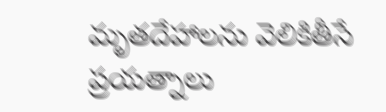మృతదేహాలను వెలికితీసే ప్రయత్నాలు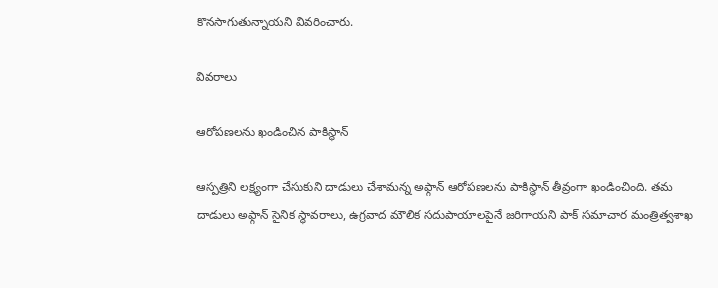కొనసాగుతున్నాయని వివరించారు.

వివరాలు

ఆరోపణలను ఖండించిన పాకిస్థాన్

ఆస్పత్రిని లక్ష్యంగా చేసుకుని దాడులు చేశామన్న అఫ్గాన్‌ ఆరోపణలను పాకిస్థాన్‌ తీవ్రంగా ఖండించింది. తమ దాడులు అఫ్గాన్‌ సైనిక స్థావరాలు, ఉగ్రవాద మౌలిక సదుపాయాలపైనే జరిగాయని పాక్‌ సమాచార మంత్రిత్వశాఖ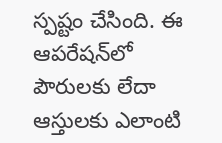స్పష్టం చేసింది. ఈ ఆపరేషన్‌లో పౌరులకు లేదా ఆస్తులకు ఎలాంటి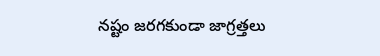నష్టం జరగకుండా జాగ్రత్తలు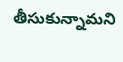తీసుకున్నామని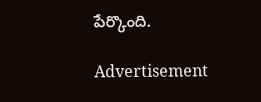పేర్కొంది.

Advertisement